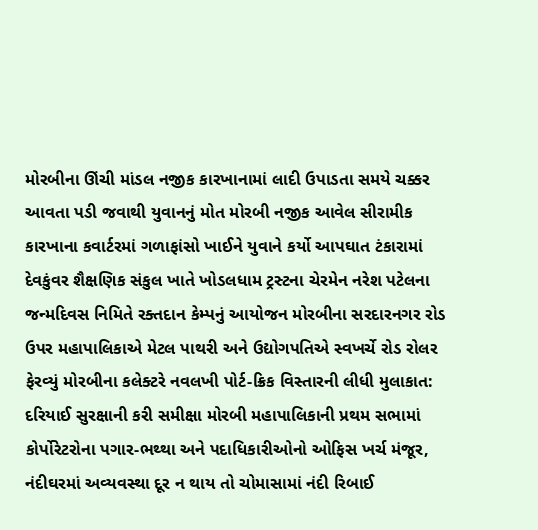મોરબીના ઊંચી માંડલ નજીક કારખાનામાં લાદી ઉપાડતા સમયે ચક્કર આવતા પડી જવાથી યુવાનનું મોત મોરબી નજીક આવેલ સીરામીક કારખાના કવાર્ટરમાં ગળાફાંસો ખાઈને યુવાને કર્યો આપઘાત ટંકારામાં દેવકુંવર શૈક્ષણિક સંકુલ ખાતે ખોડલધામ ટ્રસ્ટના ચેરમેન નરેશ પટેલના જન્મદિવસ નિમિતે રક્તદાન કેમ્પનું આયોજન મોરબીના સરદારનગર રોડ ઉપર મહાપાલિકાએ મેટલ પાથરી અને ઉદ્યોગપતિએ સ્વખર્ચે રોડ રોલર ફેરવ્યું મોરબીના કલેક્ટરે નવલખી પોર્ટ-ક્રિક વિસ્તારની લીધી મુલાકાત: દરિયાઈ સુરક્ષાની કરી સમીક્ષા મોરબી મહાપાલિકાની પ્રથમ સભામાં કોર્પોરેટરોના પગાર-ભથ્થા અને પદાધિકારીઓનો ઓફિસ ખર્ચ મંજૂર, નંદીઘરમાં અવ્યવસ્થા દૂર ન થાય તો ચોમાસામાં નંદી રિબાઈ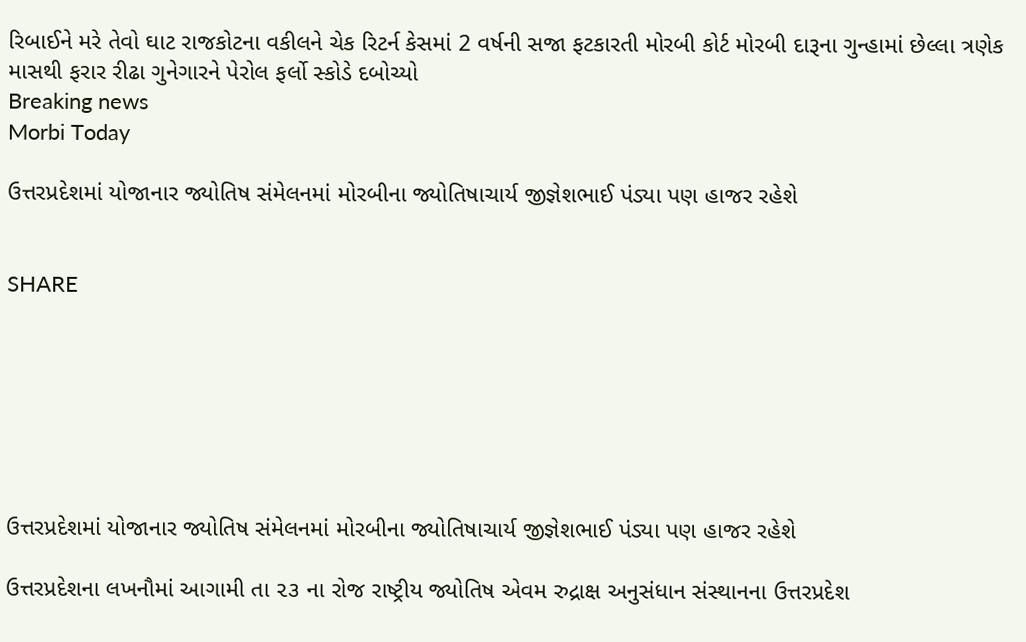રિબાઈને મરે તેવો ઘાટ રાજકોટના વકીલને ચેક રિટર્ન કેસમાં 2 વર્ષની સજા ફટકારતી મોરબી કોર્ટ મોરબી દારૂના ગુન્હામાં છેલ્લા ત્રણેક માસથી ફરાર રીઢા ગુનેગારને પેરોલ ફર્લો સ્કોડે દબોચ્યો
Breaking news
Morbi Today

ઉત્તરપ્રદેશમાં યોજાનાર જ્યોતિષ સંમેલનમાં મોરબીના જ્યોતિષાચાર્ય જીજ્ઞેશભાઈ પંડ્યા પણ હાજર રહેશે


SHARE







ઉત્તરપ્રદેશમાં યોજાનાર જ્યોતિષ સંમેલનમાં મોરબીના જ્યોતિષાચાર્ય જીજ્ઞેશભાઈ પંડ્યા પણ હાજર રહેશે

ઉત્તરપ્રદેશના લખનૌમાં આગામી તા ૨૩ ના રોજ રાષ્ટ્રીય જ્યોતિષ એવમ રુદ્રાક્ષ અનુસંધાન સંસ્થાનના ઉત્તરપ્રદેશ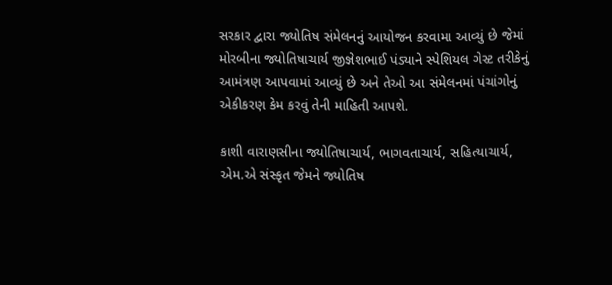સરકાર દ્વારા જ્યોતિષ સંમેલનનું આયોજન કરવામા આવ્યું છે જેમાં મોરબીના જ્યોતિષાચાર્ય જીજ્ઞેશભાઈ પંડ્યાને સ્પેશિયલ ગેસ્ટ તરીકેનું આમંત્રણ આપવામાં આવ્યું છે અને તેઓ આ સંમેલનમાં પંચાંગોનું એકીકરણ કેમ કરવું તેની માહિતી આપશે.

કાશી વારાણસીના જ્યોતિષાચાર્ય, ભાગવતાચાર્ય, સહિત્યાચાર્ય, એમ.એ સંસ્કૃત જેમને જ્યોતિષ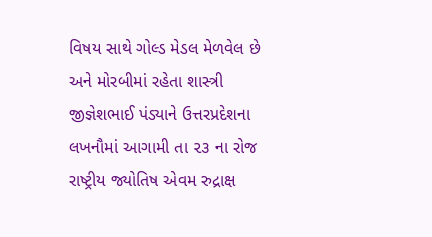વિષય સાથે ગોલ્ડ મેડલ મેળવેલ છે અને મોરબીમાં રહેતા શાસ્ત્રી જીજ્ઞેશભાઈ પંડ્યાને ઉત્તરપ્રદેશના લખનૌમાં આગામી તા ૨૩ ના રોજ રાષ્ટ્રીય જ્યોતિષ એવમ રુદ્રાક્ષ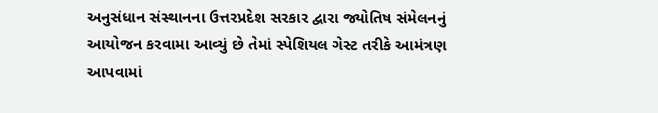અનુસંધાન સંસ્થાનના ઉત્તરપ્રદેશ સરકાર દ્વારા જ્યોતિષ સંમેલનનું આયોજન કરવામા આવ્યું છે તેમાં સ્પેશિયલ ગેસ્ટ તરીકે આમંત્રણ આપવામાં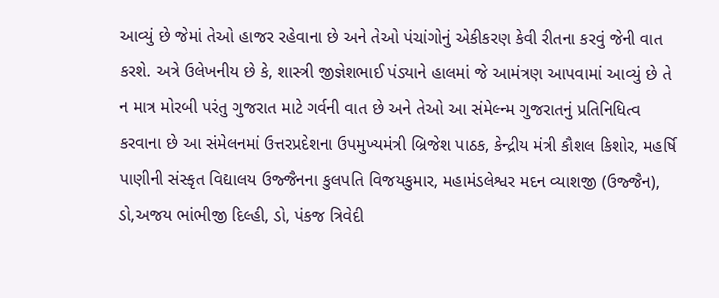આવ્યું છે જેમાં તેઓ હાજર રહેવાના છે અને તેઓ પંચાંગોનું એકીકરણ કેવી રીતના કરવું જેની વાત કરશે. અત્રે ઉલેખનીય છે કે, શાસ્ત્રી જીજ્ઞેશભાઈ પંડ્યાને હાલમાં જે આમંત્રણ આપવામાં આવ્યું છે તે ન માત્ર મોરબી પરંતુ ગુજરાત માટે ગર્વની વાત છે અને તેઓ આ સંમેલ્ન્મ ગુજરાતનું પ્રતિનિધિત્વ કરવાના છે આ સંમેલનમાં ઉત્તરપ્રદેશના ઉપમુખ્યમંત્રી બ્રિજેશ પાઠક, કેન્દ્રીય મંત્રી કૌશલ કિશોર, મહર્ષિ પાણીની સંસ્કૃત વિદ્યાલય ઉજ્જૈનના કુલપતિ વિજયકુમાર, મહામંડલેશ્વર મદન વ્યાશજી (ઉજ્જૈન), ડો,અજય ભાંભીજી દિલ્હી, ડો, પંકજ ત્રિવેદી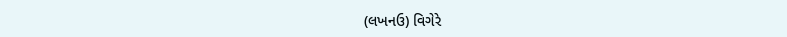(લખનઉ) વિગેરે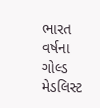ભારત વર્ષના ગોલ્ડ મેડલિસ્ટ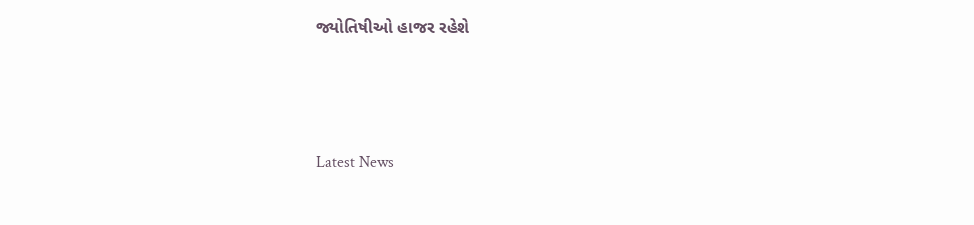જ્યોતિષીઓ હાજર રહેશે






Latest News